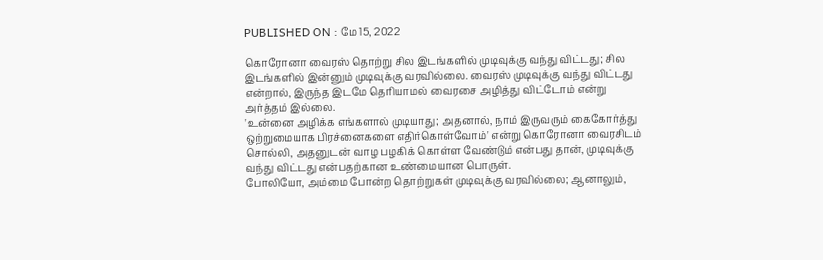PUBLISHED ON : மே 15, 2022

கொரோனா வைரஸ் தொற்று சில இடங்களில் முடிவுக்கு வந்து விட்டது; சில இடங்களில் இன்னும் முடிவுக்கு வரவில்லை. வைரஸ் முடிவுக்கு வந்து விட்டது என்றால், இருந்த இடமே தெரியாமல் வைரசை அழித்து விட்டோம் என்று அர்த்தம் இல்லை.
'உன்னை அழிக்க எங்களால் முடியாது; அதனால், நாம் இருவரும் கைகோர்த்து ஒற்றுமையாக பிரச்னைகளை எதிர்கொள்வோம்' என்று கொரோனா வைரசிடம் சொல்லி, அதனுடன் வாழ பழகிக் கொள்ள வேண்டும் என்பது தான், முடிவுக்கு வந்து விட்டது என்பதற்கான உண்மையான பொருள்.
போலியோ, அம்மை போன்ற தொற்றுகள் முடிவுக்கு வரவில்லை; ஆனாலும்,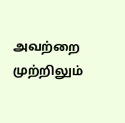அவற்றை முற்றிலும்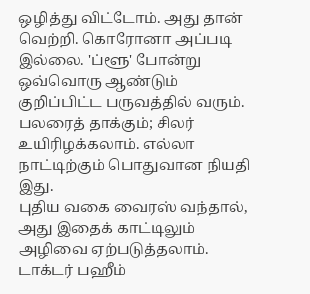ஒழித்து விட்டோம். அது தான் வெற்றி. கொரோனா அப்படி இல்லை. 'ப்ளூ' போன்று ஒவ்வொரு ஆண்டும் குறிப்பிட்ட பருவத்தில் வரும். பலரைத் தாக்கும்; சிலர் உயிரிழக்கலாம். எல்லா நாட்டிற்கும் பொதுவான நியதி இது.
புதிய வகை வைரஸ் வந்தால், அது இதைக் காட்டிலும் அழிவை ஏற்படுத்தலாம்.
டாக்டர் பஹீம்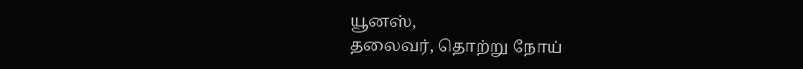யூனஸ்,
தலைவர், தொற்று நோய்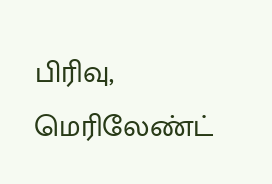பிரிவு, மெரிலேண்ட்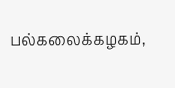பல்கலைக்கழகம்,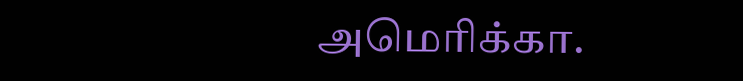அமெரிக்கா.